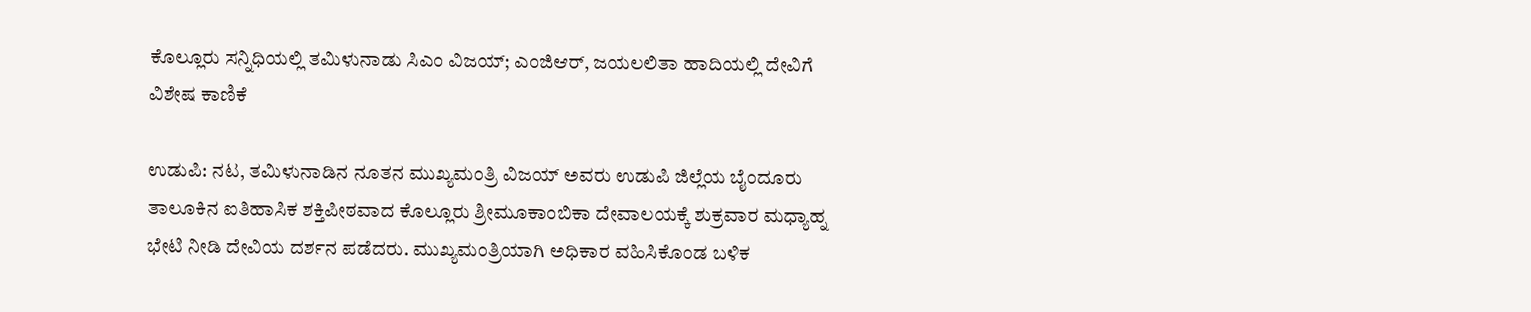ಕೊಲ್ಲೂರು ಸನ್ನಿಧಿಯಲ್ಲಿ ತಮಿಳುನಾಡು ಸಿಎಂ ವಿಜಯ್; ಎಂಜಿಆರ್, ಜಯಲಲಿತಾ ಹಾದಿಯಲ್ಲಿ ದೇವಿಗೆ ವಿಶೇಷ ಕಾಣಿಕೆ

ಉಡುಪಿ: ನಟ, ತಮಿಳುನಾಡಿನ ನೂತನ ಮುಖ್ಯಮಂತ್ರಿ ವಿಜಯ್ ಅವರು ಉಡುಪಿ ಜಿಲ್ಲೆಯ ಬೈಂದೂರು ತಾಲೂಕಿನ ಐತಿಹಾಸಿಕ ಶಕ್ತಿಪೀಠವಾದ ಕೊಲ್ಲೂರು ಶ್ರೀಮೂಕಾಂಬಿಕಾ ದೇವಾಲಯಕ್ಕೆ ಶುಕ್ರವಾರ ಮಧ್ಯಾಹ್ನ ಭೇಟಿ ನೀಡಿ ದೇವಿಯ ದರ್ಶನ ಪಡೆದರು. ಮುಖ್ಯಮಂತ್ರಿಯಾಗಿ ಅಧಿಕಾರ ವಹಿಸಿಕೊಂಡ ಬಳಿಕ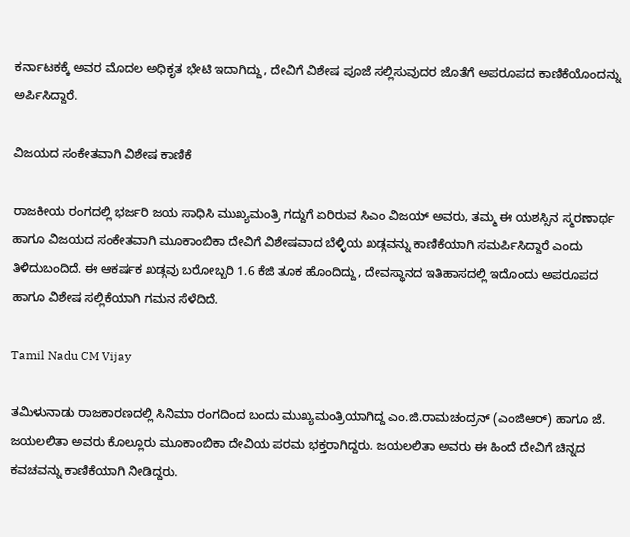ಕರ್ನಾಟಕಕ್ಕೆ ಅವರ ಮೊದಲ ಅಧಿಕೃತ ಭೇಟಿ ಇದಾಗಿದ್ದು, ದೇವಿಗೆ ವಿಶೇಷ ಪೂಜೆ ಸಲ್ಲಿಸುವುದರ ಜೊತೆಗೆ ಅಪರೂಪದ ಕಾಣಿಕೆಯೊಂದನ್ನು ಅರ್ಪಿಸಿದ್ದಾರೆ.

ವಿಜಯದ ಸಂಕೇತವಾಗಿ ವಿಶೇಷ ಕಾಣಿಕೆ

ರಾಜಕೀಯ ರಂಗದಲ್ಲಿ ಭರ್ಜರಿ ಜಯ ಸಾಧಿಸಿ ಮುಖ್ಯಮಂತ್ರಿ ಗದ್ದುಗೆ ಏರಿರುವ ಸಿಎಂ ವಿಜಯ್ ಅವರು, ತಮ್ಮ ಈ ಯಶಸ್ಸಿನ ಸ್ಮರಣಾರ್ಥ ಹಾಗೂ ವಿಜಯದ ಸಂಕೇತವಾಗಿ ಮೂಕಾಂಬಿಕಾ ದೇವಿಗೆ ವಿಶೇಷವಾದ ಬೆಳ್ಳಿಯ ಖಡ್ಗವನ್ನು ಕಾಣಿಕೆಯಾಗಿ ಸಮರ್ಪಿಸಿದ್ದಾರೆ ಎಂದು ತಿಳಿದುಬಂದಿದೆ. ಈ ಆಕರ್ಷಕ ಖಡ್ಗವು ಬರೋಬ್ಬರಿ 1.6 ಕೆಜಿ ತೂಕ ಹೊಂದಿದ್ದು, ದೇವಸ್ಥಾನದ ಇತಿಹಾಸದಲ್ಲಿ ಇದೊಂದು ಅಪರೂಪದ ಹಾಗೂ ವಿಶೇಷ ಸಲ್ಲಿಕೆಯಾಗಿ ಗಮನ ಸೆಳೆದಿದೆ.

Tamil Nadu CM Vijay

ತಮಿಳುನಾಡು ರಾಜಕಾರಣದಲ್ಲಿ ಸಿನಿಮಾ ರಂಗದಿಂದ ಬಂದು ಮುಖ್ಯಮಂತ್ರಿಯಾಗಿದ್ದ ಎಂ.ಜಿ.ರಾಮಚಂದ್ರನ್ (ಎಂಜಿಆರ್‌) ಹಾಗೂ ಜೆ. ಜಯಲಲಿತಾ ಅವರು ಕೊಲ್ಲೂರು ಮೂಕಾಂಬಿಕಾ ದೇವಿಯ ಪರಮ ಭಕ್ತರಾಗಿದ್ದರು. ಜಯಲಲಿತಾ ಅವರು ಈ ಹಿಂದೆ ದೇವಿಗೆ ಚಿನ್ನದ ಕವಚವನ್ನು ಕಾಣಿಕೆಯಾಗಿ ನೀಡಿದ್ದರು.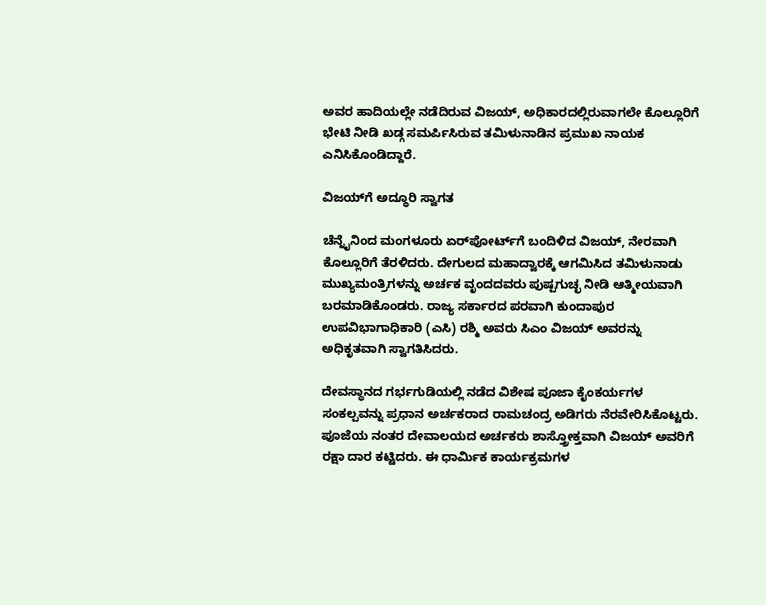ಅವರ ಹಾದಿಯಲ್ಲೇ ನಡೆದಿರುವ ವಿಜಯ್, ಅಧಿಕಾರದಲ್ಲಿರುವಾಗಲೇ ಕೊಲ್ಲೂರಿಗೆ ಭೇಟಿ ನೀಡಿ ಖಡ್ಗ ಸಮರ್ಪಿಸಿರುವ ತಮಿಳುನಾಡಿನ ಪ್ರಮುಖ ನಾಯಕ ಎನಿಸಿಕೊಂಡಿದ್ದಾರೆ.

ವಿಜಯ್‌ಗೆ ಅದ್ಧೂರಿ ಸ್ವಾಗತ

ಚೆನ್ನೈನಿಂದ ಮಂಗಳೂರು ಏರ್‌ಪೋರ್ಟ್‌ಗೆ ಬಂದಿಳಿದ ವಿಜಯ್‌, ನೇರವಾಗಿ ಕೊಲ್ಲೂರಿಗೆ ತೆರಳಿದರು. ದೇಗುಲದ ಮಹಾದ್ವಾರಕ್ಕೆ ಆಗಮಿಸಿದ ತಮಿಳುನಾಡು ಮುಖ್ಯಮಂತ್ರಿಗಳನ್ನು ಅರ್ಚಕ ವೃಂದದವರು ಪುಷ್ಪಗುಚ್ಛ ನೀಡಿ ಆತ್ಮೀಯವಾಗಿ ಬರಮಾಡಿಕೊಂಡರು. ರಾಜ್ಯ ಸರ್ಕಾರದ ಪರವಾಗಿ ಕುಂದಾಪುರ ಉಪವಿಭಾಗಾಧಿಕಾರಿ (ಎಸಿ) ರಶ್ಮಿ ಅವರು ಸಿಎಂ ವಿಜಯ್ ಅವರನ್ನು ಅಧಿಕೃತವಾಗಿ ಸ್ವಾಗತಿಸಿದರು.

ದೇವಸ್ಥಾನದ ಗರ್ಭಗುಡಿಯಲ್ಲಿ ನಡೆದ ವಿಶೇಷ ಪೂಜಾ ಕೈಂಕರ್ಯಗಳ ಸಂಕಲ್ಪವನ್ನು ಪ್ರಧಾನ ಅರ್ಚಕರಾದ ರಾಮಚಂದ್ರ ಅಡಿಗರು ನೆರವೇರಿಸಿಕೊಟ್ಟರು. ಪೂಜೆಯ ನಂತರ ದೇವಾಲಯದ ಅರ್ಚಕರು ಶಾಸ್ತ್ರೋಕ್ತವಾಗಿ ವಿಜಯ್ ಅವರಿಗೆ ರಕ್ಷಾ ದಾರ ಕಟ್ಟಿದರು. ಈ ಧಾರ್ಮಿಕ ಕಾರ್ಯಕ್ರಮಗಳ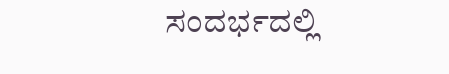ಸಂದರ್ಭದಲ್ಲಿ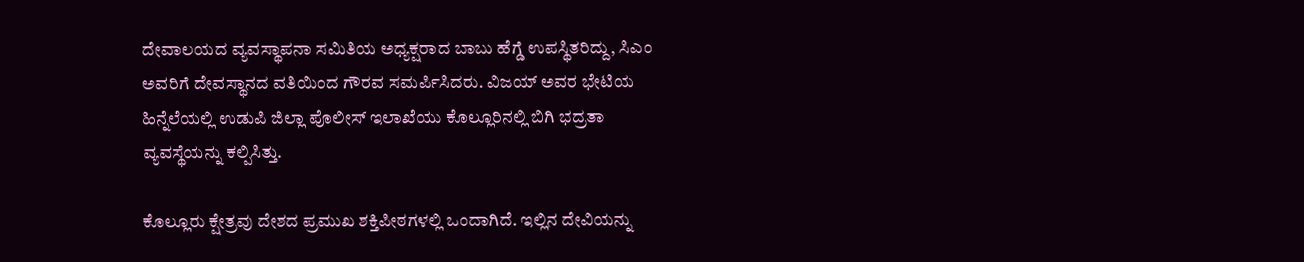ದೇವಾಲಯದ ವ್ಯವಸ್ಥಾಪನಾ ಸಮಿತಿಯ ಅಧ್ಯಕ್ಷರಾದ ಬಾಬು ಹೆಗ್ಡೆ ಉಪಸ್ಥಿತರಿದ್ದು, ಸಿಎಂ ಅವರಿಗೆ ದೇವಸ್ಥಾನದ ವತಿಯಿಂದ ಗೌರವ ಸಮರ್ಪಿಸಿದರು. ವಿಜಯ್ ಅವರ ಭೇಟಿಯ ಹಿನ್ನೆಲೆಯಲ್ಲಿ ಉಡುಪಿ ಜಿಲ್ಲಾ ಪೊಲೀಸ್ ಇಲಾಖೆಯು ಕೊಲ್ಲೂರಿನಲ್ಲಿ ಬಿಗಿ ಭದ್ರತಾ ವ್ಯವಸ್ಥೆಯನ್ನು ಕಲ್ಪಿಸಿತ್ತು.

ಕೊಲ್ಲೂರು ಕ್ಷೇತ್ರವು ದೇಶದ ಪ್ರಮುಖ ಶಕ್ತಿಪೀಠಗಳಲ್ಲಿ ಒಂದಾಗಿದೆ. ಇಲ್ಲಿನ ದೇವಿಯನ್ನು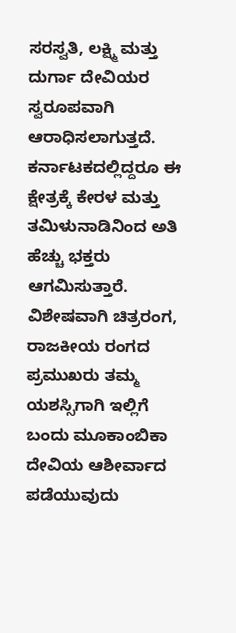ಸರಸ್ವತಿ, ಲಕ್ಷ್ಮಿ ಮತ್ತು ದುರ್ಗಾ ದೇವಿಯರ ಸ್ವರೂಪವಾಗಿ ಆರಾಧಿಸಲಾಗುತ್ತದೆ. ಕರ್ನಾಟಕದಲ್ಲಿದ್ದರೂ ಈ ಕ್ಷೇತ್ರಕ್ಕೆ ಕೇರಳ ಮತ್ತು ತಮಿಳುನಾಡಿನಿಂದ ಅತಿ ಹೆಚ್ಚು ಭಕ್ತರು ಆಗಮಿಸುತ್ತಾರೆ. ವಿಶೇಷವಾಗಿ ಚಿತ್ರರಂಗ, ರಾಜಕೀಯ ರಂಗದ ಪ್ರಮುಖರು ತಮ್ಮ ಯಶಸ್ಸಿಗಾಗಿ ಇಲ್ಲಿಗೆ ಬಂದು ಮೂಕಾಂಬಿಕಾ ದೇವಿಯ ಆಶೀರ್ವಾದ ಪಡೆಯುವುದು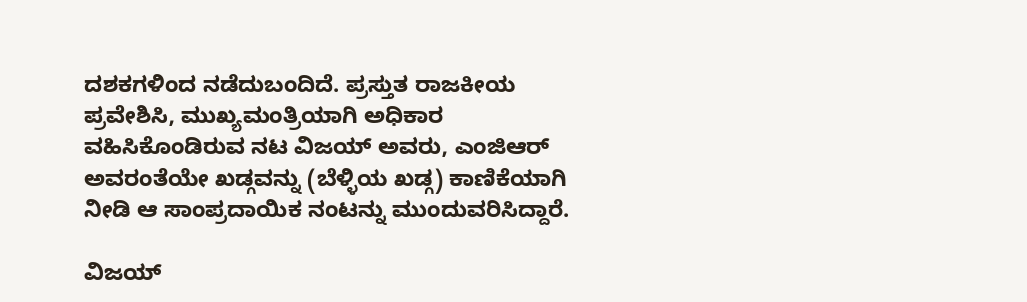ದಶಕಗಳಿಂದ ನಡೆದುಬಂದಿದೆ. ಪ್ರಸ್ತುತ ರಾಜಕೀಯ ಪ್ರವೇಶಿಸಿ, ಮುಖ್ಯಮಂತ್ರಿಯಾಗಿ ಅಧಿಕಾರ ವಹಿಸಿಕೊಂಡಿರುವ ನಟ ವಿಜಯ್ ಅವರು, ಎಂಜಿಆರ್ ಅವರಂತೆಯೇ ಖಡ್ಗವನ್ನು (ಬೆಳ್ಳಿಯ ಖಡ್ಗ) ಕಾಣಿಕೆಯಾಗಿ ನೀಡಿ ಆ ಸಾಂಪ್ರದಾಯಿಕ ನಂಟನ್ನು ಮುಂದುವರಿಸಿದ್ದಾರೆ.

ವಿಜಯ್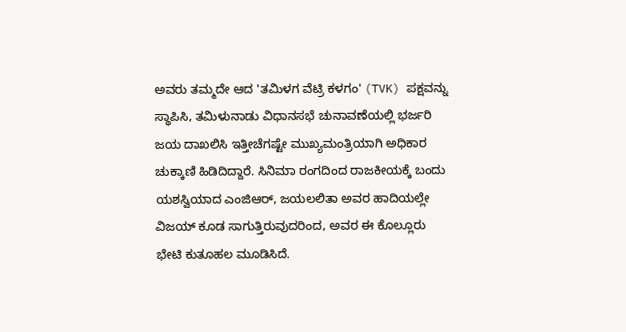ಅವರು ತಮ್ಮದೇ ಆದ 'ತಮಿಳಗ ವೆಟ್ರಿ ಕಳಗಂ' (TVK) ಪಕ್ಷವನ್ನು ಸ್ಥಾಪಿಸಿ, ತಮಿಳುನಾಡು ವಿಧಾನಸಭೆ ಚುನಾವಣೆಯಲ್ಲಿ ಭರ್ಜರಿ ಜಯ ದಾಖಲಿಸಿ ಇತ್ತೀಚೆಗಷ್ಟೇ ಮುಖ್ಯಮಂತ್ರಿಯಾಗಿ ಅಧಿಕಾರ ಚುಕ್ಕಾಣಿ ಹಿಡಿದಿದ್ದಾರೆ. ಸಿನಿಮಾ ರಂಗದಿಂದ ರಾಜಕೀಯಕ್ಕೆ ಬಂದು ಯಶಸ್ವಿಯಾದ ಎಂಜಿಆರ್, ಜಯಲಲಿತಾ ಅವರ ಹಾದಿಯಲ್ಲೇ ವಿಜಯ್ ಕೂಡ ಸಾಗುತ್ತಿರುವುದರಿಂದ, ಅವರ ಈ ಕೊಲ್ಲೂರು ಭೇಟಿ ಕುತೂಹಲ ಮೂಡಿಸಿದೆ.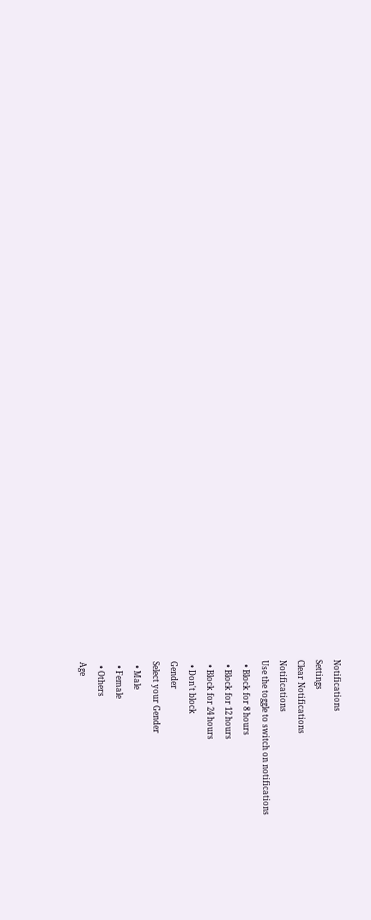Notifications
Settings
Clear Notifications
Notifications
Use the toggle to switch on notifications
  • Block for 8 hours
  • Block for 12 hours
  • Block for 24 hours
  • Don't block
Gender
Select your Gender
  • Male
  • Female
  • Others
Age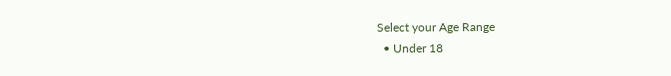Select your Age Range
  • Under 18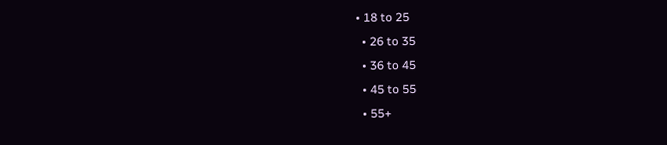• 18 to 25
  • 26 to 35
  • 36 to 45
  • 45 to 55
  • 55+